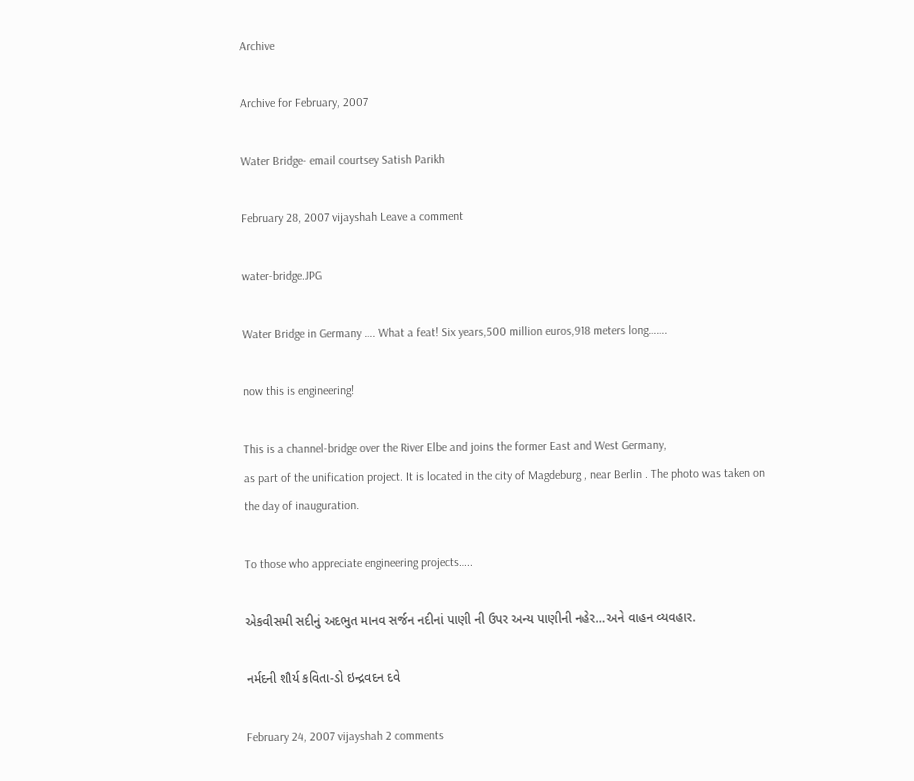Archive

Archive for February, 2007

Water Bridge- email courtsey Satish Parikh

February 28, 2007 vijayshah Leave a comment

water-bridge.JPG

Water Bridge in Germany …. What a feat! Six years,500 million euros,918 meters long…….

now this is engineering!

This is a channel-bridge over the River Elbe and joins the former East and West Germany,
as part of the unification project. It is located in the city of Magdeburg , near Berlin . The photo was taken on the day of inauguration.

To those who appreciate engineering projects…..

એકવીસમી સદીનું અદભુત માનવ સર્જન નદીનાં પાણી ની ઉપર અન્ય પાણીની નહેર…અને વાહન વ્યવહાર.

નર્મદની શૌર્ય કવિતા-ડો ઇન્દ્રવદન દવે

February 24, 2007 vijayshah 2 comments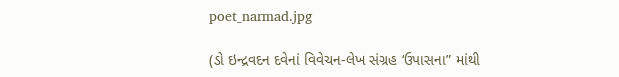poet_narmad.jpg

(ડો ઇન્દ્રવદન દવેનાં વિવેચન-લેખ સંગ્રહ ‘ઉપાસના” માંથી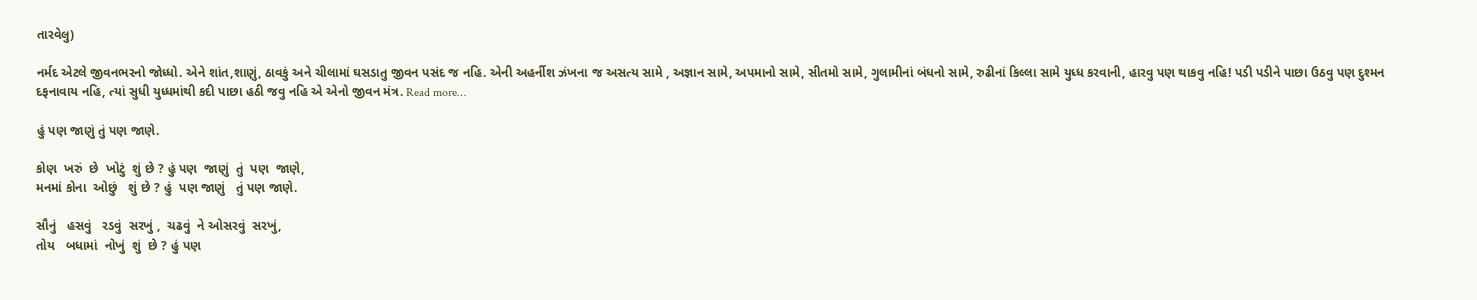તારવેલુ)

નર્મદ એટલે જીવનભરનો જોધ્ધો. એને શાંત,શાણું, ઠાવકું અને ચીલામાં ઘસડાતુ જીવન પસંદ જ નહિ. એની અહર્નીશ ઝંખના જ અસત્ય સામે , અજ્ઞાન સામે, અપમાનો સામે, સીતમો સામે, ગુલામીનાં બંધનો સામે, રુઢીનાં કિલ્લા સામે યુધ્ધ કરવાની, હારવુ પણ થાકવુ નહિ! પડી પડીને પાછા ઉઠવુ પણ દુશ્મન દફનાવાય નહિ, ત્યાં સુધી યુધ્ધમાંથી કદી પાછા હઠી જવુ નહિ એ એનો જીવન મંત્ર. Read more…

હું પણ જાણું તું પણ જાણે.

કોણ  ખરું  છે  ખોટું  શું છે ? હું પણ  જાણું  તું  પણ  જાણે,
મનમાં કોના  ઓછું   શું છે ? હું  પણ જાણું   તું પણ જાણે.

સૌનું   હસવું   રડવું  સરખું ,  ચઢવું  ને ઓસરવું  સરખું,
તોય   બધામાં  નોખું  શું  છે ? હું પણ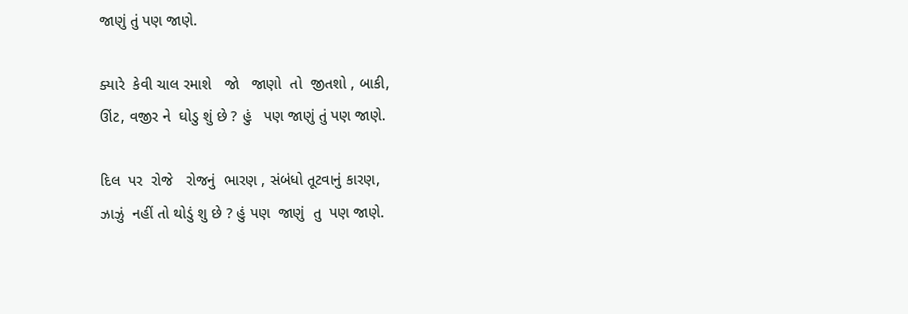જાણું તું પણ જાણે.

ક્યારે  કેવી ચાલ રમાશે   જો   જાણો  તો  જીતશો , બાકી,
ઊંટ, વજીર ને  ઘોડુ શું છે ? હું   પણ જાણું તું પણ જાણે.

દિલ  પર  રોજે   રોજનું  ભારણ , સંબંધો તૂટવાનું કારણ,
ઝાઝું  નહીં તો થોડું શુ છે ? હું પણ  જાણું  તુ  પણ જાણે.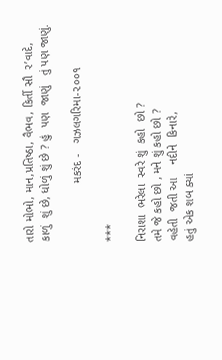તારો મોભો, માન,પ્રતિષ્ઠા, વૈભવ, કિર્તી સૌ  ર’વાદે,
કાળું  શું છે, ધોળું શું છે ? હું  પણ  જાણું   તું પણ જાણું.

                  મકરંદ -   ગઝલગરિમા-૨૦૦૧

***

નિરાશા  ભરેલા  સ્વરે શું  કહો  છો ?
તમે જે કહો છો , મને શું કહો છો ?
વહેતી  જતી આ    નદીને  કિનારે,
હતું એક શબ ક્યાં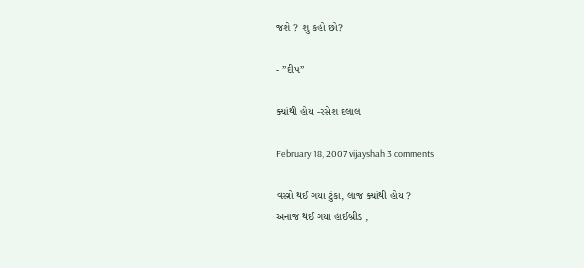જશે ? શુ કહો છો?

- ”દીપ”

ક્યાંથી હોય -રસેશ દલાલ

February 18, 2007 vijayshah 3 comments

વસ્ત્રો થઈ ગયા ટુંકા, લાજ ક્યાંથી હોય ?
અનાજ થઈ ગયા હાઈબ્રીડ ,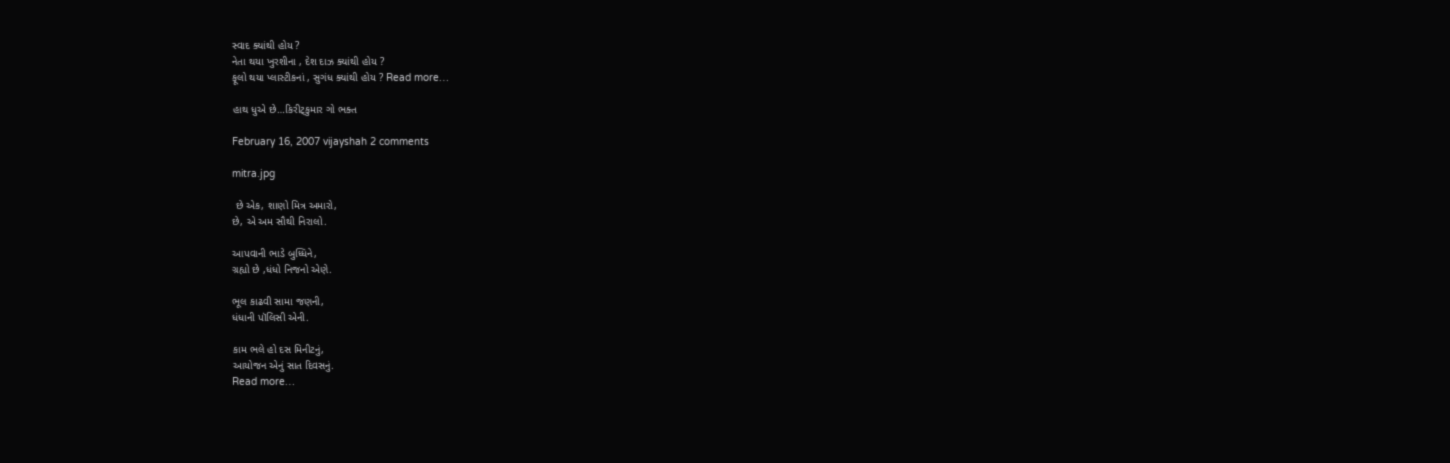સ્વાદ ક્યાંથી હોય ?
નેતા થયા ખુરશીના , દેશ દાઝ ક્યાંથી હોય ?
ફૂલો થયા પ્લાસ્ટીકનાં , સુગંધ ક્યાંથી હોય ? Read more…

હાથ ધુએ છે…કિરીટ્કુમાર ગો ભક્ત

February 16, 2007 vijayshah 2 comments

mitra.jpg

 છે એક, શાણો મિત્ર અમારો,
છે, એ અમ સૌથી નિરાલો.

આપવાની ભાડે બુધ્ધિને,
ગ્રહ્યો છે ,ધંધો નિજનો એણે.

ભૂલ કાઢવી સામા જણની,
ધંધાની પૉલિસી એની.

કામ ભલે હો દસ મિનીટનું,
આયોજન એનું સાત દિવસનું.
Read more…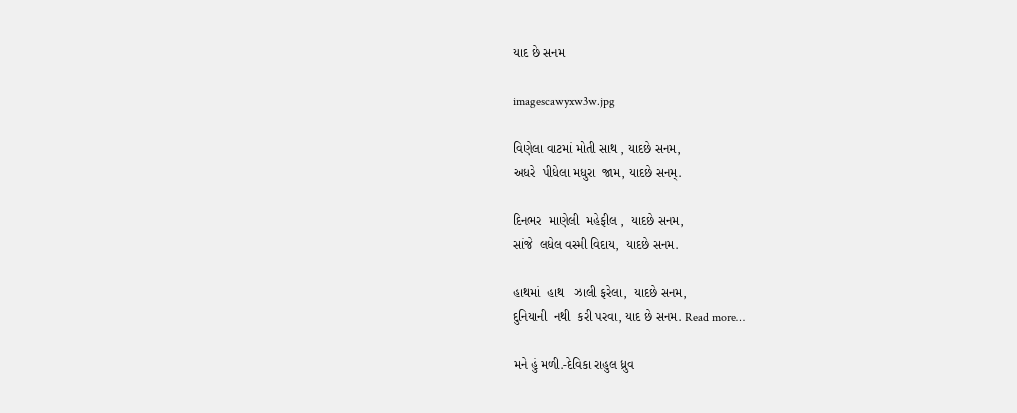યાદ છે સનમ

imagescawyxw3w.jpg

વિણેલા વાટમાં મોતી સાથ , યાદછે સનમ,
અધરે  પીધેલા મધુરા  જામ, યાદછે સનમ્.

દિનભર  માણેલી  મહેફીલ ,  યાદછે સનમ,
સાંજે  લધેલ વસ્મી વિદાય,  યાદછે સનમ.

હાથમાં  હાથ   ઝાલી ફરેલા,  યાદછે સનમ,
દુનિયાની  નથી  કરી પરવા, યાદ છે સનમ. Read more…

મને હું મળી.-દેવિકા રાહુલ ધ્રુવ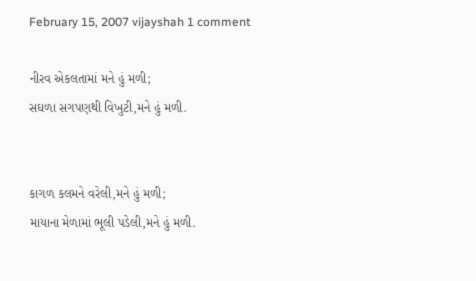February 15, 2007 vijayshah 1 comment

નીરવ એકલતામાં મને હું મળી;
સઘળા સગપણથી વિખુટી,મને હું મળી.


કાગળ કલમને વરેલી,મને હું મળી;
માયાના મેળામાં ભૂલી પડેલી,મને હું મળી.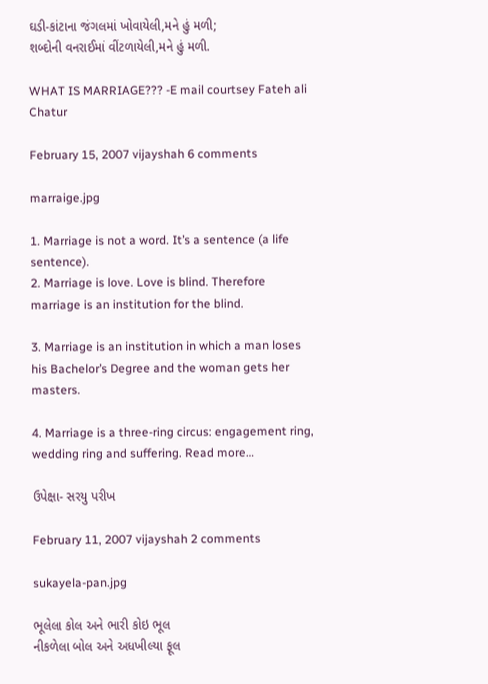ઘડી-કાંટાના જંગલમાં ખોવાયેલી,મને હું મળી;
શબ્દોની વનરાઈમાં વીંટળાયેલી,મને હું મળી.

WHAT IS MARRIAGE??? -E mail courtsey Fateh ali Chatur

February 15, 2007 vijayshah 6 comments

marraige.jpg

1. Marriage is not a word. It’s a sentence (a life sentence).
2. Marriage is love. Love is blind. Therefore marriage is an institution for the blind.

3. Marriage is an institution in which a man loses his Bachelor’s Degree and the woman gets her masters.

4. Marriage is a three-ring circus: engagement ring, wedding ring and suffering. Read more…

ઉપેક્ષા- સરયુ પરીખ

February 11, 2007 vijayshah 2 comments

sukayela-pan.jpg

ભૂલેલા કોલ અને ભારી કોઇ ભૂલ
નીકળેલા બોલ અને અધખીલ્યા ફૂલ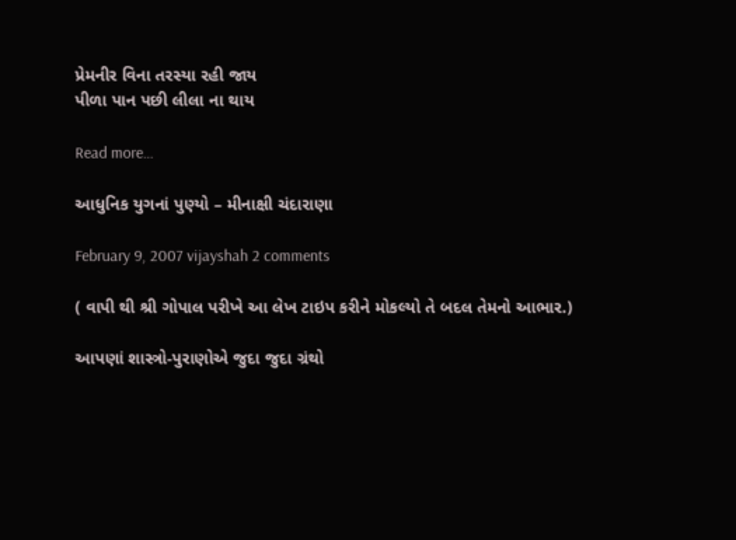પ્રેમનીર વિના તરસ્યા રહી જાય
પીળા પાન પછી લીલા ના થાય

Read more…

આધુનિક યુગનાં પુણ્યો – મીનાક્ષી ચંદારાણા

February 9, 2007 vijayshah 2 comments

( વાપી થી શ્રી ગોપાલ પરીખે આ લેખ ટાઇપ કરીને મોકલ્યો તે બદલ તેમનો આભાર.)

આપણાં શાસ્ત્રો-પુરાણોએ જુદા જુદા ગ્રંથો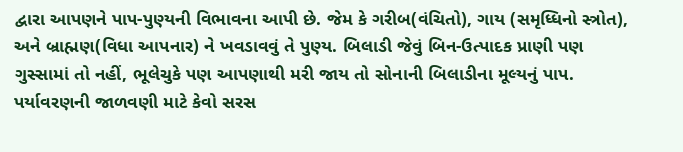દ્વારા આપણને પાપ-પુણ્યની વિભાવના આપી છે. જેમ કે ગરીબ(વંચિતો), ગાય (સમૃધ્ધિનો સ્ત્રોત), અને બ્રાહ્મણ(વિધા આપનાર) ને ખવડાવવું તે પુણ્ય. બિલાડી જેવું બિન-ઉત્પાદક પ્રાણી પણ ગુસ્સામાં તો નહીં, ભૂલેચુકે પણ આપણાથી મરી જાય તો સોનાની બિલાડીના મૂલ્યનું પાપ. પર્યાવરણની જાળવણી માટે કેવો સરસ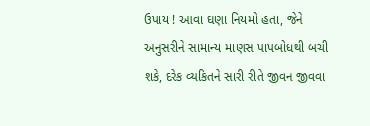ઉપાય ! આવા ઘણા નિયમો હતા, જેને અનુસરીને સામાન્ય માણસ પાપબોધથી બચી શકે, દરેક વ્યકિતને સારી રીતે જીવન જીવવા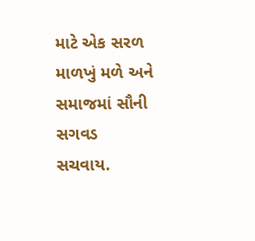માટે એક સરળ માળખું મળે અને સમાજમાં સૌની સગવડ સચવાય.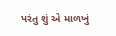પરંતુ શું એ માળખું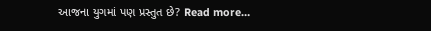આજના યુગમાં પણ પ્રસ્તુત છે? Read more…